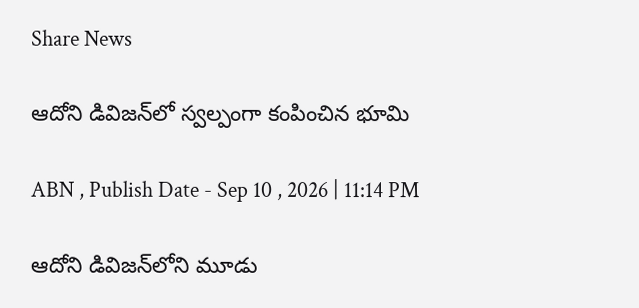Share News

ఆదోని డివిజన్‌లో స్వల్పంగా కంపించిన భూమి

ABN , Publish Date - Sep 10 , 2026 | 11:14 PM

ఆదోని డివిజన్‌లోని మూడు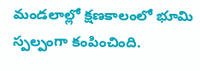మండలాల్లో క్షణకాలంలో భూమి స్పల్పంగా కంపించింది.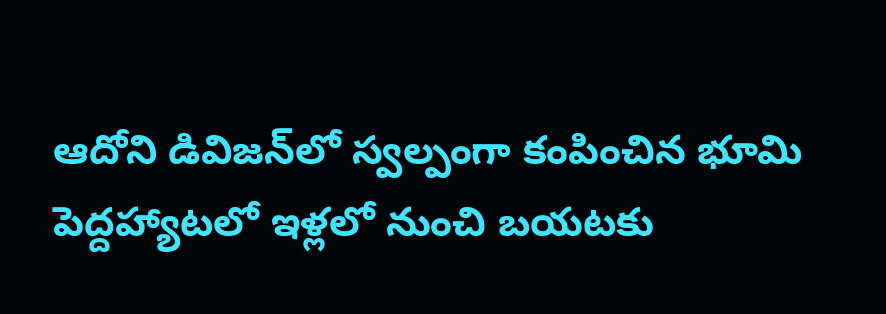ఆదోని డివిజన్‌లో స్వల్పంగా కంపించిన భూమి
పెద్దహ్యాటలో ఇళ్లలో నుంచి బయటకు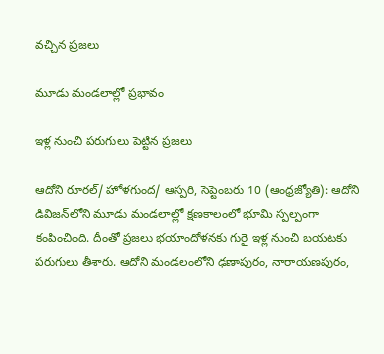వచ్చిన ప్రజలు

మూడు మండలాల్లో ప్రభావం

ఇళ్ల నుంచి పరుగులు పెట్టిన ప్రజలు

ఆదోని రూరల్‌/ హోళగుంద/ ఆస్పరి, సెప్టెంబరు 10 (ఆంధ్రజ్యోతి): ఆదోని డివిజన్‌లోని మూడు మండలాల్లో క్షణకాలంలో భూమి స్పల్పంగా కంపించింది. దీంతో ప్రజలు భయాందోళనకు గురై ఇళ్ల నుంచి బయటకు పరుగులు తీశారు. ఆదోని మండలంలోని ఢణాపురం, నారాయణపురం,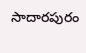సాదారపురం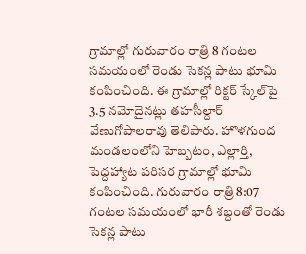గ్రామాల్లో గురువారం రాత్రి 8 గంటల సమయంలో రెండు సెకన్ల పాటు భూమి కంపించింది. ఈ గ్రామాల్లో రిక్టర్‌ స్కేల్‌పై 3.5 నమోదైనట్లు తహసీల్దార్‌ వేణుగోపాలరావు తెలిపారు. హొళగుంద మండలంలోని హెబ్బటం, ఎల్లార్తి, పెద్దహ్యాట పరిసర గ్రామాల్లో భూమి కంపించింది. గురువారం రాత్రి 8:07 గంటల సమయంలో భారీ శబ్దంతో రెండు సెకన్ల పాటు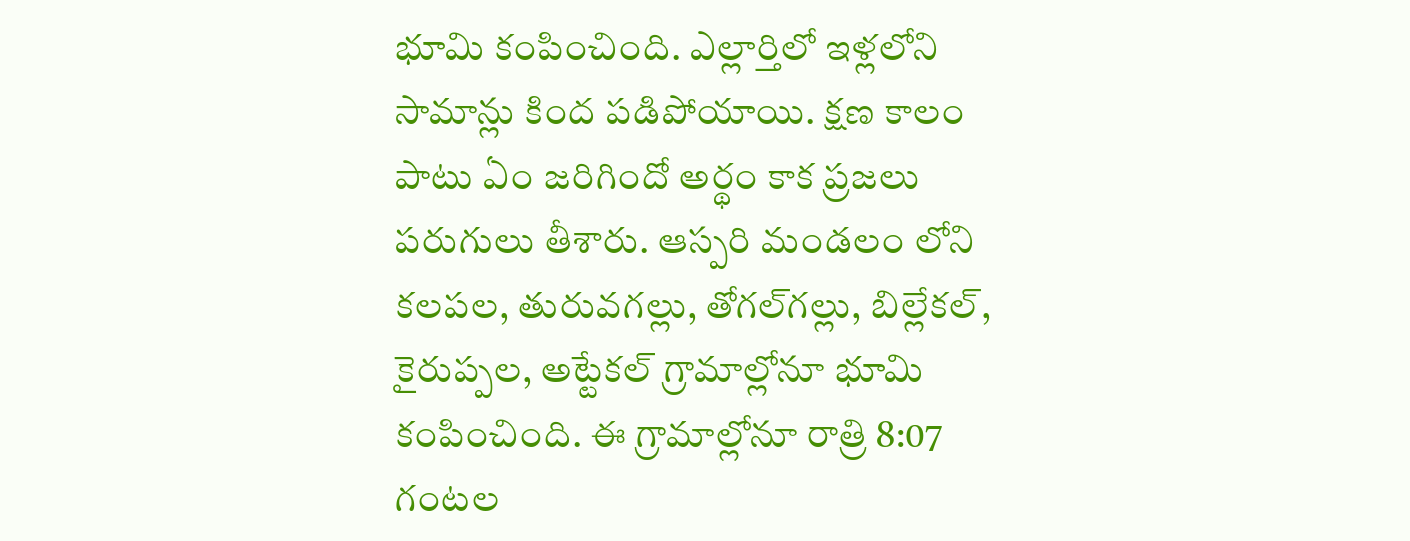భూమి కంపించింది. ఎల్లార్తిలో ఇళ్లలోని సామాన్లు కింద పడిపోయాయి. క్షణ కాలం పాటు ఏం జరిగిందో అర్థం కాక ప్రజలు పరుగులు తీశారు. ఆస్పరి మండలం లోని కలపల, తురువగల్లు, తోగల్‌గల్లు, బిల్లేకల్‌, కైరుప్పల, అట్టేకల్‌ గ్రామాల్లోనూ భూమి కంపించింది. ఈ గ్రామాల్లోనూ రాత్రి 8:07 గంటల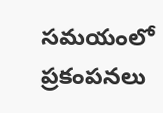సమయంలో ప్రకంపనలు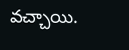వచ్చాయి.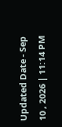Updated Date - Sep 10 , 2026 | 11:14 PM